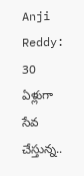Anji Reddy: 30 ఏళ్లుగా సేవ చేస్తున్న..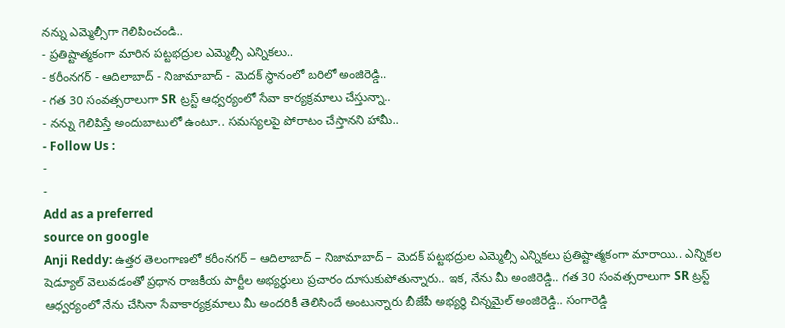నన్ను ఎమ్మెల్సీగా గెలిపించండి..
- ప్రతిష్టాత్మకంగా మారిన పట్టభద్రుల ఎమ్మెల్సీ ఎన్నికలు..
- కరీంనగర్ - ఆదిలాబాద్ - నిజామాబాద్ - మెదక్ స్థానంలో బరిలో అంజిరెడ్డి..
- గత 30 సంవత్సరాలుగా SR ట్రస్ట్ ఆధ్వర్యంలో సేవా కార్యక్రమాలు చేస్తున్నా..
- నన్ను గెలిపిస్తే అందుబాటులో ఉంటూ.. సమస్యలపై పోరాటం చేస్తానని హామీ..
- Follow Us :
-
-
Add as a preferred
source on google
Anji Reddy: ఉత్తర తెలంగాణలో కరీంనగర్ – ఆదిలాబాద్ – నిజామాబాద్ – మెదక్ పట్టభద్రుల ఎమ్మెల్సీ ఎన్నికలు ప్రతిష్టాత్మకంగా మారాయి.. ఎన్నికల షెడ్యూల్ వెలువడంతో ప్రధాన రాజకీయ పార్టీల అభ్యర్థులు ప్రచారం దూసుకుపోతున్నారు.. ఇక, నేను మీ అంజిరెడ్డి.. గత 30 సంవత్సరాలుగా SR ట్రస్ట్ ఆధ్వర్యంలో నేను చేసినా సేవాకార్యక్రమాలు మీ అందరికీ తెలిసిందే అంటున్నారు బీజేపీ అభ్యర్థి చిన్నమైల్ అంజిరెడ్డి.. సంగారెడ్డి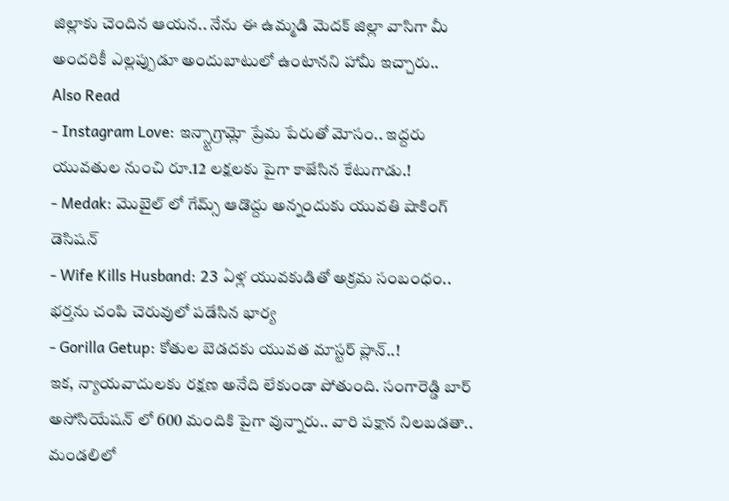జిల్లాకు చెందిన ఆయన.. నేను ఈ ఉమ్మడి మెదక్ జిల్లా వాసిగా మీ అందరికీ ఎల్లప్పుడూ అందుబాటులో ఉంటానని హామీ ఇచ్చారు..
Also Read
- Instagram Love: ఇన్స్టాగ్రామ్లో ప్రేమ పేరుతో మోసం.. ఇద్దరు యువతుల నుంచి రూ.12 లక్షలకు పైగా కాజేసిన కేటుగాడు.!
- Medak: మొబైల్ లో గేమ్స్ ఆడొద్దు అన్నందుకు యువతి షాకింగ్ డెసిషన్
- Wife Kills Husband: 23 ఏళ్ల యువకుడితో అక్రమ సంబంధం.. భర్తను చంపి చెరువులో పడేసిన భార్య
- Gorilla Getup: కోతుల బెడదకు యువత మాస్టర్ ప్లాన్..!
ఇక, న్యాయవాదులకు రక్షణ అనేది లేకుండా పోతుంది. సంగారెడ్డి బార్ అసోసియేషన్ లో 600 మందికి పైగా వున్నారు.. వారి పక్షాన నిలబడతా.. మండలిలో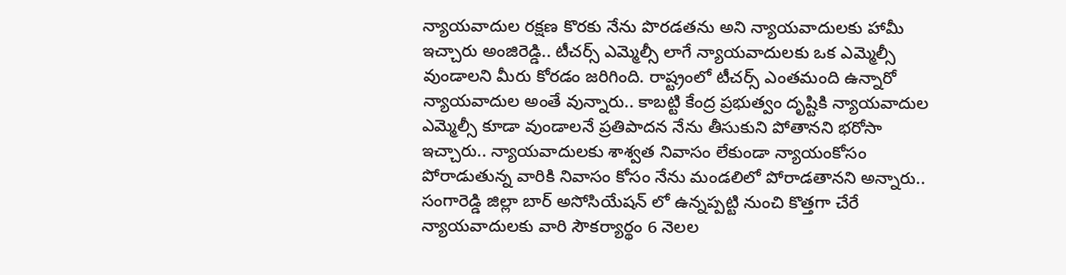న్యాయవాదుల రక్షణ కొరకు నేను పొరడతను అని న్యాయవాదులకు హామీ ఇచ్చారు అంజిరెడ్డి.. టీచర్స్ ఎమ్మెల్సీ లాగే న్యాయవాదులకు ఒక ఎమ్మెల్సీ వుండాలని మీరు కోరడం జరిగింది. రాష్ట్రంలో టీచర్స్ ఎంతమంది ఉన్నారో న్యాయవాదుల అంతే వున్నారు.. కాబట్టి కేంద్ర ప్రభుత్వం దృష్టికి న్యాయవాదుల ఎమ్మెల్సీ కూడా వుండాలనే ప్రతిపాదన నేను తీసుకుని పోతానని భరోసా ఇచ్చారు.. న్యాయవాదులకు శాశ్వత నివాసం లేకుండా న్యాయంకోసం పోరాడుతున్న వారికి నివాసం కోసం నేను మండలిలో పోరాడతానని అన్నారు.. సంగారెడ్డి జిల్లా బార్ అసోసియేషన్ లో ఉన్నప్పట్టి నుంచి కొత్తగా చేరే న్యాయవాదులకు వారి సౌకర్యార్థం 6 నెలల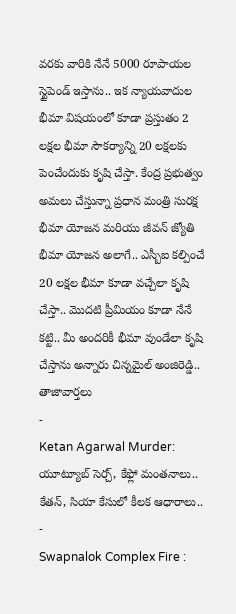వరకు వారికి నేనే 5000 రూపాయల స్టైపెండ్ ఇస్తాను.. ఇక న్యాయవాదుల భీమా విషయంలో కూడా ప్రస్తుతం 2 లక్షల భీమా సౌకర్యాన్ని 20 లక్షలకు పెంచేందుకు కృషి చేస్తా. కేంద్ర ప్రభుత్వం అమలు చేస్తున్నా ప్రధాన మంత్రి సురక్ష భీమా యోజన మరియు జీవన్ జ్యోతి భీమా యోజన అలాగే.. ఎస్బీఐ కల్పించే 20 లక్షల భీమా కూడా వచ్చేలా కృషి చేస్తా.. మొదటి ప్రీమియం కూడా నేనే కట్టి.. మీ అందరికీ భీమా వుండేలా కృషి చేస్తాను అన్నారు చిన్నమైల్ అంజిరెడ్డి..
తాజావార్తలు
-
Ketan Agarwal Murder: యూట్యూబ్ సెర్చ్, కేఫ్లో మంతనాలు.. కేతన్, సియా కేసులో కీలక ఆధారాలు..
-
Swapnalok Complex Fire :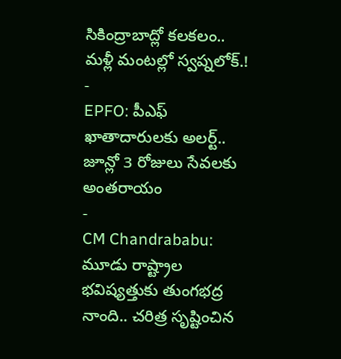సికింద్రాబాద్లో కలకలం.. మళ్లీ మంటల్లో స్వప్నలోక్.!
-
EPFO: పీఎఫ్ ఖాతాదారులకు అలర్ట్.. జూన్లో 3 రోజులు సేవలకు అంతరాయం
-
CM Chandrababu: మూడు రాష్ట్రాల భవిష్యత్తుకు తుంగభద్ర నాంది.. చరిత్ర సృష్టించిన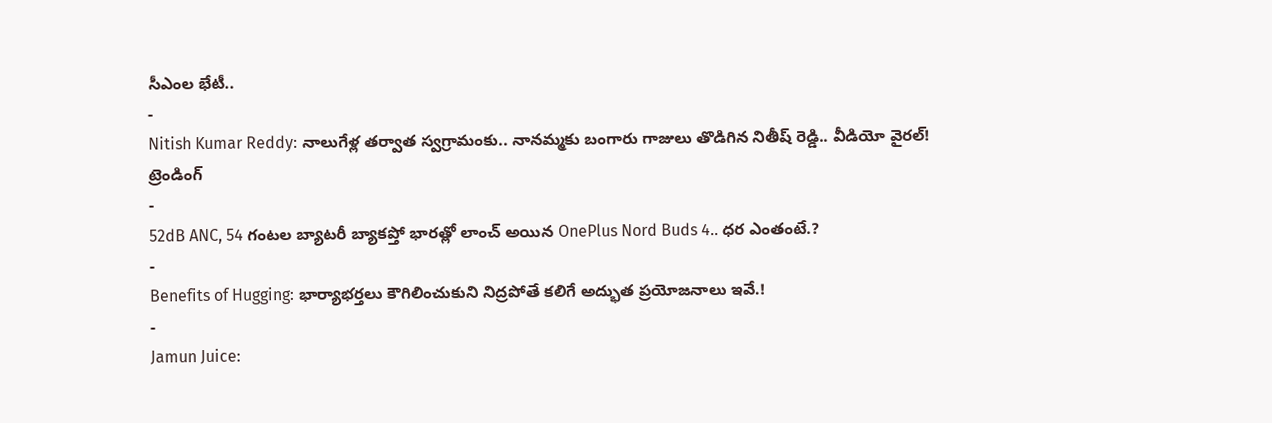సీఎంల భేటీ..
-
Nitish Kumar Reddy: నాలుగేళ్ల తర్వాత స్వగ్రామంకు.. నానమ్మకు బంగారు గాజులు తొడిగిన నితీష్ రెడ్డి.. వీడియో వైరల్!
ట్రెండింగ్
-
52dB ANC, 54 గంటల బ్యాటరీ బ్యాకప్తో భారత్లో లాంచ్ అయిన OnePlus Nord Buds 4.. ధర ఎంతంటే.?
-
Benefits of Hugging: భార్యాభర్తలు కౌగిలించుకుని నిద్రపోతే కలిగే అద్భుత ప్రయోజనాలు ఇవే.!
-
Jamun Juice: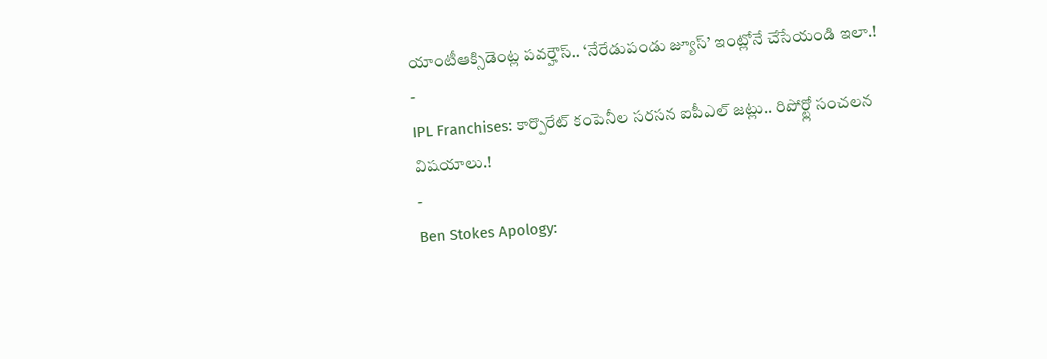యాంటీఆక్సిడెంట్ల పవర్హౌస్.. ‘నేరేడుపండు జ్యూస్’ ఇంట్లోనే చేసేయండి ఇలా.!
-
IPL Franchises: కార్పొరేట్ కంపెనీల సరసన ఐపీఎల్ జట్లు.. రిపోర్ట్లో సంచలన విషయాలు.!
-
Ben Stokes Apology: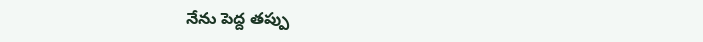నేను పెద్ద తప్పు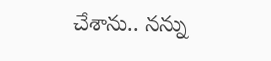చేశాను.. నన్ను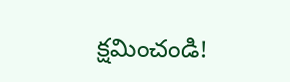క్షమించండి!